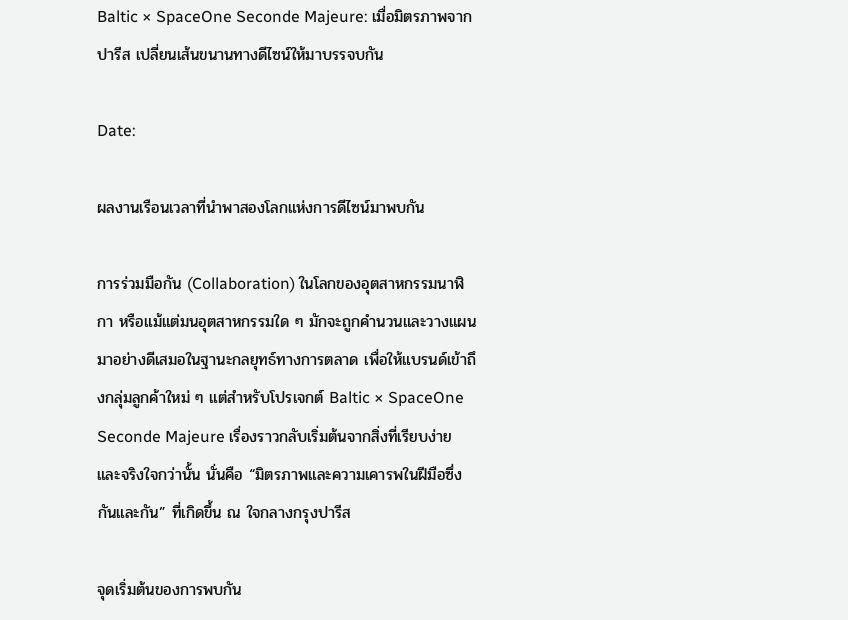Baltic × SpaceOne Seconde Majeure: เมื่อมิตรภาพจากปารีส เปลี่ยนเส้นขนานทางดีไซน์ให้มาบรรจบกัน

Date:

ผลงานเรือนเวลาที่นำพาสองโลกแห่งการดีไซน์มาพบกัน

การร่วมมือกัน (Collaboration) ในโลกของอุตสาหกรรมนาฬิกา หรือแม้แต่มนอุตสาหกรรมใด ๆ มักจะถูกคำนวนและวางแผนมาอย่างดีเสมอในฐานะกลยุทธ์ทางการตลาด เพื่อให้แบรนด์เข้าถึงกลุ่มลูกค้าใหม่ ๆ แต่สำหรับโปรเจกต์ Baltic × SpaceOne Seconde Majeure เรื่องราวกลับเริ่มต้นจากสิ่งที่เรียบง่ายและจริงใจกว่านั้น นั่นคือ “มิตรภาพและความเคารพในฝีมือซึ่งกันและกัน” ที่เกิดขึ้น ณ ใจกลางกรุงปารีส

จุดเริ่มต้นของการพบกัน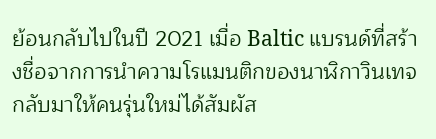ย้อนกลับไปในปี 2021 เมื่อ Baltic แบรนด์ที่สร้างชื่อจากการนำความโรแมนติกของนาฬิกาวินเทจกลับมาให้คนรุ่นใหม่ได้สัมผัส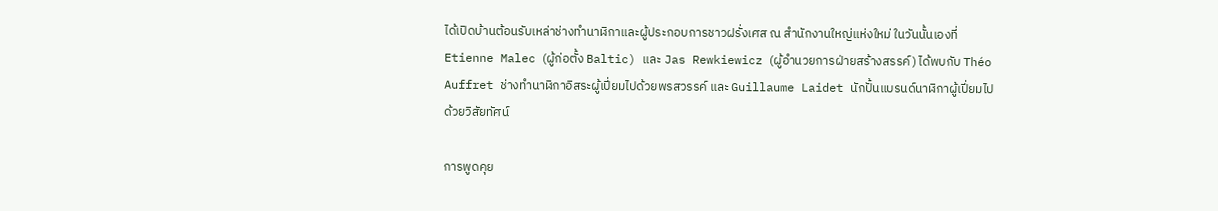ได้เปิดบ้านต้อนรับเหล่าช่างทำนาฬิกาและผู้ประกอบการชาวฝรั่งเศส ณ สำนักงานใหญ่แห่งใหม่ ในวันนั้นเองที่ Etienne Malec (ผู้ก่อตั้ง Baltic) และ Jas Rewkiewicz (ผู้อำนวยการฝ่ายสร้างสรรค์) ได้พบกับ Théo Auffret ช่างทำนาฬิกาอิสระผู้เปี่ยมไปด้วยพรสวรรค์ และ Guillaume Laidet นักปั้นแบรนด์นาฬิกาผู้เปี่ยมไปด้วยวิสัยทัศน์

การพูดคุย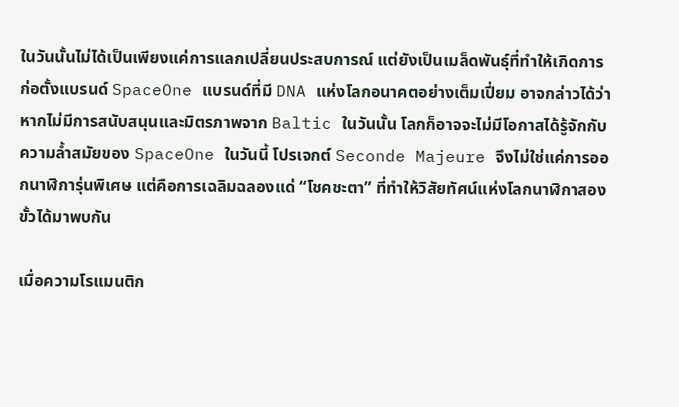ในวันนั้นไม่ได้เป็นเพียงแค่การแลกเปลี่ยนประสบการณ์ แต่ยังเป็นเมล็ดพันธุ์ที่ทำให้เกิดการก่อตั้งแบรนด์ SpaceOne แบรนด์ที่มี DNA แห่งโลกอนาคตอย่างเต็มเปี่ยม อาจกล่าวได้ว่าหากไม่มีการสนับสนุนและมิตรภาพจาก Baltic ในวันนั้น โลกก็อาจจะไม่มีโอกาสได้รู้จักกับความล้ำสมัยของ SpaceOne ในวันนี้ โปรเจกต์ Seconde Majeure จึงไม่ใช่แค่การออกนาฬิการุ่นพิเศษ แต่คือการเฉลิมฉลองแด่ “โชคชะตา” ที่ทำให้วิสัยทัศน์แห่งโลกนาฬิกาสองขั้วได้มาพบกัน

เมื่อความโรแมนติก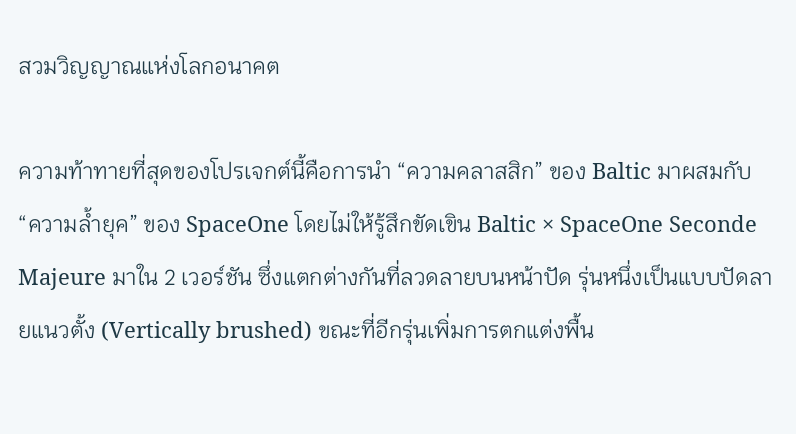สวมวิญญาณแห่งโลกอนาคต

ความท้าทายที่สุดของโปรเจกต์นี้คือการนำ “ความคลาสสิก” ของ Baltic มาผสมกับ “ความล้ำยุค” ของ SpaceOne โดยไม่ให้รู้สึกขัดเขิน Baltic × SpaceOne Seconde Majeure มาใน 2 เวอร์ชัน ซึ่งแตกต่างกันที่ลวดลายบนหน้าปัด รุ่นหนึ่งเป็นแบบปัดลายแนวตั้ง (Vertically brushed) ขณะที่อีกรุ่นเพิ่มการตกแต่งพื้น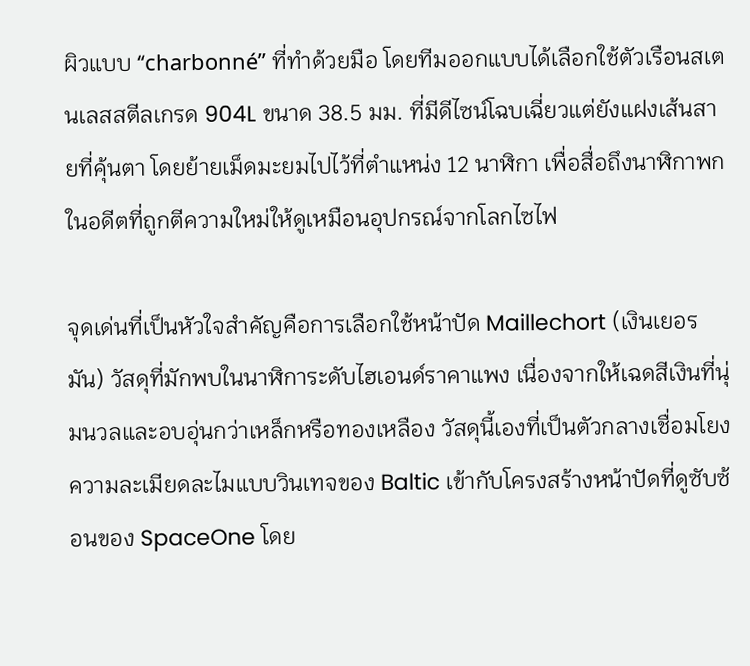ผิวแบบ “charbonné” ที่ทำด้วยมือ โดยทีมออกแบบได้เลือกใช้ตัวเรือนสเตนเลสสตีลเกรด 904L ขนาด 38.5 มม. ที่มีดีไซน์โฉบเฉี่ยวแต่ยังแฝงเส้นสายที่คุ้นตา โดยย้ายเม็ดมะยมไปไว้ที่ตำแหน่ง 12 นาฬิกา เพื่อสื่อถึงนาฬิกาพกในอดีตที่ถูกตีความใหม่ให้ดูเหมือนอุปกรณ์จากโลกไซไฟ

จุดเด่นที่เป็นหัวใจสำคัญคือการเลือกใช้หน้าปัด Maillechort (เงินเยอรมัน) วัสดุที่มักพบในนาฬิการะดับไฮเอนด์ราคาแพง เนื่องจากให้เฉดสีเงินที่นุ่มนวลและอบอุ่นกว่าเหล็กหรือทองเหลือง วัสดุนี้เองที่เป็นตัวกลางเชื่อมโยงความละเมียดละไมแบบวินเทจของ Baltic เข้ากับโครงสร้างหน้าปัดที่ดูซับซ้อนของ SpaceOne โดย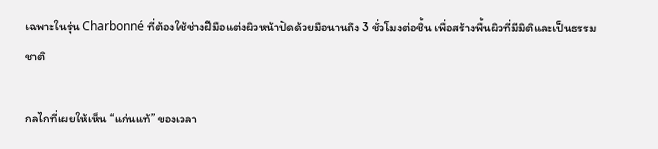เฉพาะในรุ่น Charbonné ที่ต้องใช้ช่างฝีมือแต่งผิวหน้าปัดด้วยมือนานถึง 3 ชั่วโมงต่อชิ้น เพื่อสร้างพื้นผิวที่มีมิติและเป็นธรรมชาติ

กลไกที่เผยให้เห็น “แก่นแท้” ของเวลา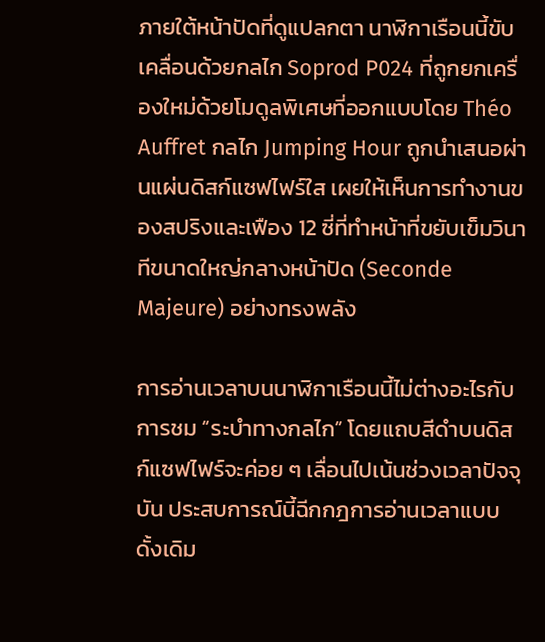ภายใต้หน้าปัดที่ดูแปลกตา นาฬิกาเรือนนี้ขับเคลื่อนด้วยกลไก Soprod P024 ที่ถูกยกเครื่องใหม่ด้วยโมดูลพิเศษที่ออกแบบโดย Théo Auffret กลไก Jumping Hour ถูกนำเสนอผ่านแผ่นดิสก์แซฟไฟร์ใส เผยให้เห็นการทำงานของสปริงและเฟือง 12 ซี่ที่ทำหน้าที่ขยับเข็มวินาทีขนาดใหญ่กลางหน้าปัด (Seconde Majeure) อย่างทรงพลัง

การอ่านเวลาบนนาฬิกาเรือนนี้ไม่ต่างอะไรกับการชม “ระบำทางกลไก” โดยแถบสีดำบนดิสก์แซฟไฟร์จะค่อย ๆ เลื่อนไปเน้นช่วงเวลาปัจจุบัน ประสบการณ์นี้ฉีกกฎการอ่านเวลาแบบดั้งเดิม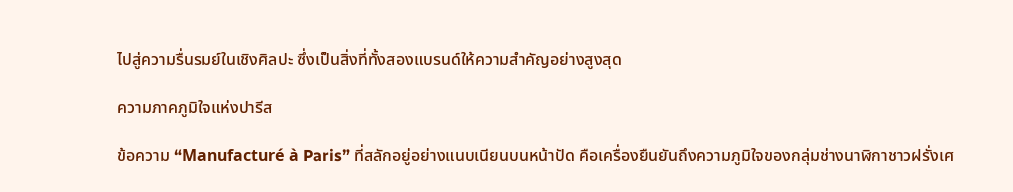ไปสู่ความรื่นรมย์ในเชิงศิลปะ ซึ่งเป็นสิ่งที่ทั้งสองแบรนด์ให้ความสำคัญอย่างสูงสุด

ความภาคภูมิใจแห่งปารีส

ข้อความ “Manufacturé à Paris” ที่สลักอยู่อย่างแนบเนียนบนหน้าปัด คือเครื่องยืนยันถึงความภูมิใจของกลุ่มช่างนาฬิกาชาวฝรั่งเศ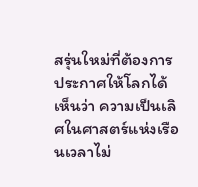สรุ่นใหม่ที่ต้องการประกาศให้โลกได้เห็นว่า ความเป็นเลิศในศาสตร์แห่งเรือนเวลาไม่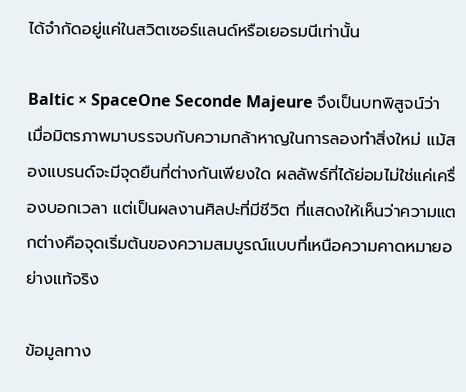ได้จำกัดอยู่แค่ในสวิตเซอร์แลนด์หรือเยอรมนีเท่านั้น

Baltic × SpaceOne Seconde Majeure จึงเป็นบทพิสูจน์ว่า เมื่อมิตรภาพมาบรรจบกับความกล้าหาญในการลองทำสิ่งใหม่ แม้สองแบรนด์จะมีจุดยืนที่ต่างกันเพียงใด ผลลัพธ์ที่ได้ย่อมไม่ใช่แค่เครื่องบอกเวลา แต่เป็นผลงานศิลปะที่มีชีวิต ที่แสดงให้เห็นว่าความแตกต่างคือจุดเริ่มต้นของความสมบูรณ์แบบที่เหนือความคาดหมายอย่างแท้จริง

ข้อมูลทาง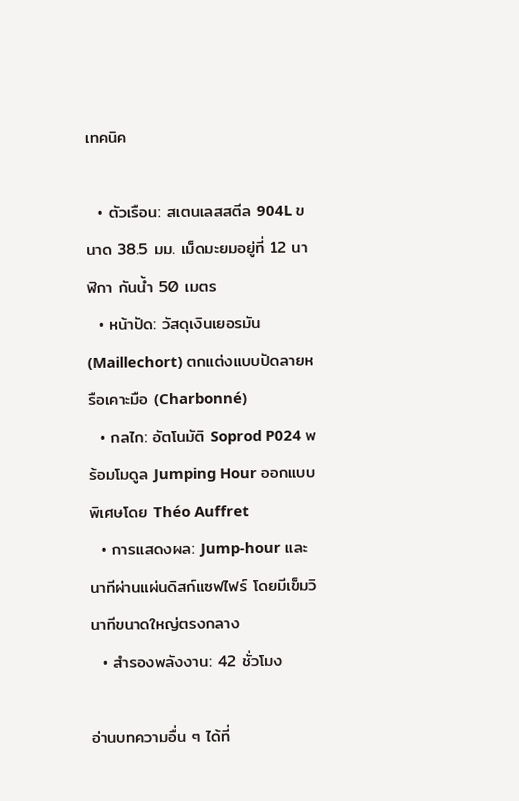เทคนิค

  • ตัวเรือน: สเตนเลสสตีล 904L ขนาด 38.5 มม. เม็ดมะยมอยู่ที่ 12 นาฬิกา กันน้ำ 50 เมตร
  • หน้าปัด: วัสดุเงินเยอรมัน (Maillechort) ตกแต่งแบบปัดลายหรือเคาะมือ (Charbonné)
  • กลไก: อัตโนมัติ Soprod P024 พร้อมโมดูล Jumping Hour ออกแบบพิเศษโดย Théo Auffret
  • การแสดงผล: Jump-hour และนาทีผ่านแผ่นดิสก์แซฟไฟร์ โดยมีเข็มวินาทีขนาดใหญ่ตรงกลาง
  • สำรองพลังงาน: 42 ชั่วโมง

อ่านบทความอื่น ๆ ได้ที่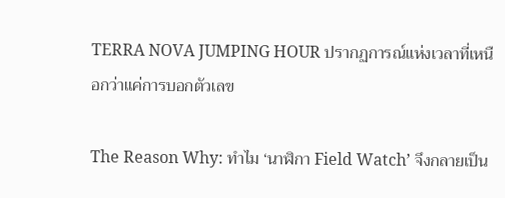TERRA NOVA JUMPING HOUR ปรากฏการณ์แห่งเวลาที่เหนือกว่าแค่การบอกตัวเลข

The Reason Why: ทำไม ‘นาฬิกา Field Watch’ จึงกลายเป็น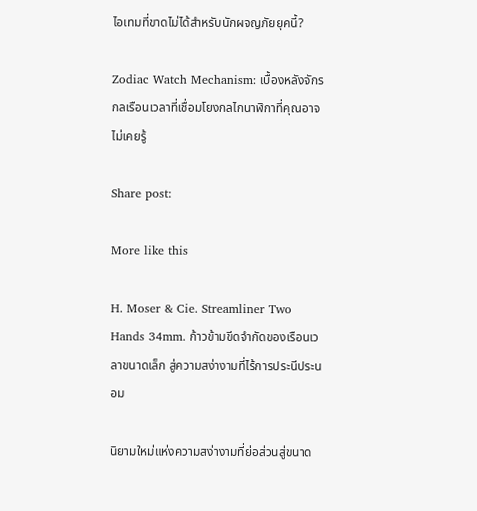ไอเทมที่ขาดไม่ได้สำหรับนักผจญภัยยุคนี้?

Zodiac Watch Mechanism: เบื้องหลังจักรกลเรือนเวลาที่เชื่อมโยงกลไกนาฬิกาที่คุณอาจไม่เคยรู้

Share post:

More like this

H. Moser & Cie. Streamliner Two Hands 34mm. ก้าวข้ามขีดจำกัดของเรือนเวลาขนาดเล็ก สู่ความสง่างามที่ไร้การประนีประนอม

นิยามใหม่แห่งความสง่างามที่ย่อส่วนสู่ขนาด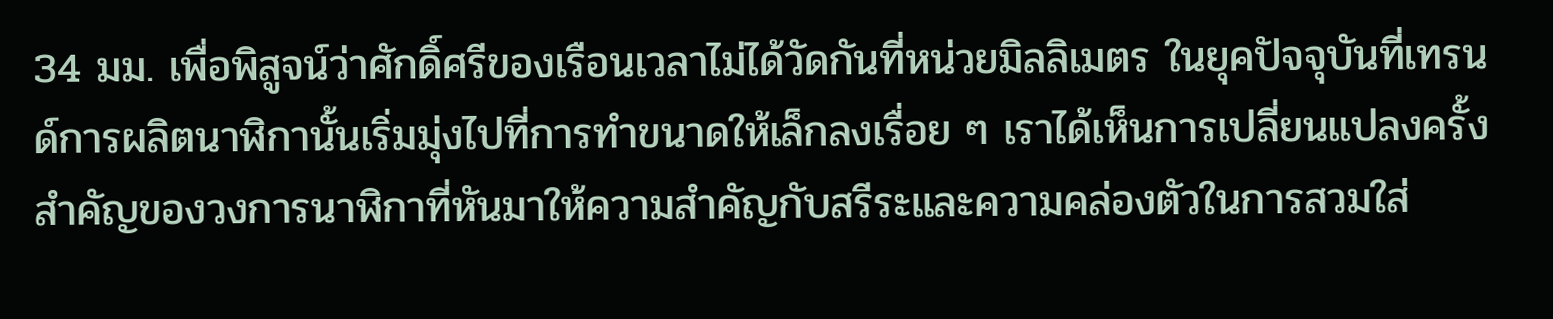34 มม. เพื่อพิสูจน์ว่าศักดิ์ศรีของเรือนเวลาไม่ได้วัดกันที่หน่วยมิลลิเมตร ในยุคปัจจุบันที่เทรนด์การผลิตนาฬิกานั้นเริ่มมุ่งไปที่การทำขนาดให้เล็กลงเรื่อย ๆ เราได้เห็นการเปลี่ยนแปลงครั้งสำคัญของวงการนาฬิกาที่หันมาให้ความสำคัญกับสรีระและความคล่องตัวในการสวมใส่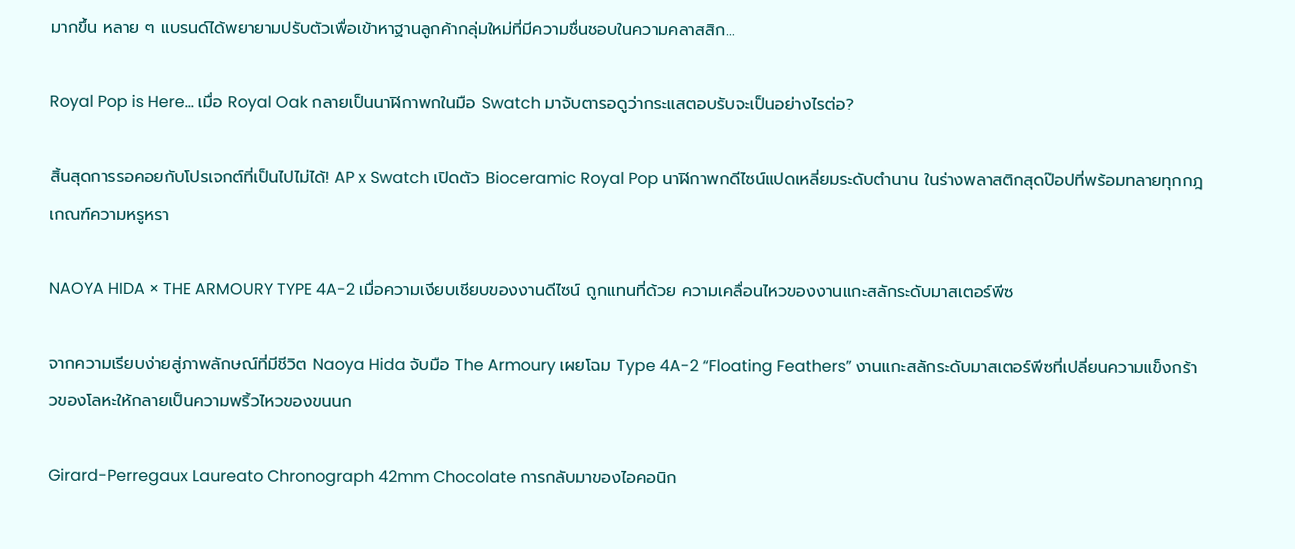มากขึ้น หลาย ๆ แบรนด์ได้พยายามปรับตัวเพื่อเข้าหาฐานลูกค้ากลุ่มใหม่ที่มีความชื่นชอบในความคลาสสิก...

Royal Pop is Here… เมื่อ Royal Oak กลายเป็นนาฬิกาพกในมือ Swatch มาจับตารอดูว่ากระแสตอบรับจะเป็นอย่างไรต่อ?

สิ้นสุดการรอคอยกับโปรเจกต์ที่เป็นไปไม่ได้! AP x Swatch เปิดตัว Bioceramic Royal Pop นาฬิกาพกดีไซน์แปดเหลี่ยมระดับตำนาน ในร่างพลาสติกสุดป๊อปที่พร้อมทลายทุกกฎเกณฑ์ความหรูหรา

NAOYA HIDA × THE ARMOURY TYPE 4A-2 เมื่อความเงียบเชียบของงานดีไซน์ ถูกแทนที่ด้วย ความเคลื่อนไหวของงานแกะสลักระดับมาสเตอร์พีซ

จากความเรียบง่ายสู่ภาพลักษณ์ที่มีชีวิต Naoya Hida จับมือ The Armoury เผยโฉม Type 4A-2 “Floating Feathers” งานแกะสลักระดับมาสเตอร์พีซที่เปลี่ยนความแข็งกร้าวของโลหะให้กลายเป็นความพริ้วไหวของขนนก

Girard-Perregaux Laureato Chronograph 42mm Chocolate การกลับมาของไอคอนิก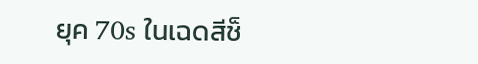ยุค 70s ในเฉดสีช็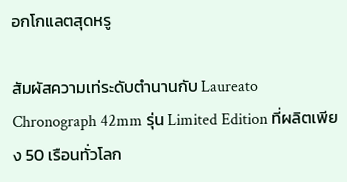อกโกแลตสุดหรู

สัมผัสความเท่ระดับตำนานกับ Laureato Chronograph 42mm รุ่น Limited Edition ที่ผลิตเพียง 50 เรือนทั่วโลก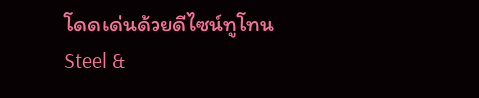โดดเด่นด้วยดีไซน์ทูโทน Steel &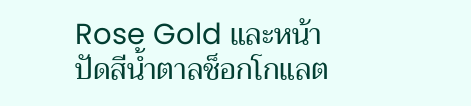Rose Gold และหน้าปัดสีน้ำตาลช็อกโกแลต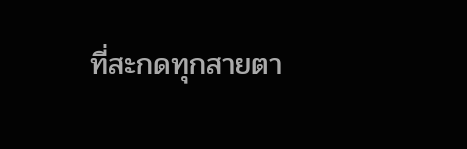ที่สะกดทุกสายตา